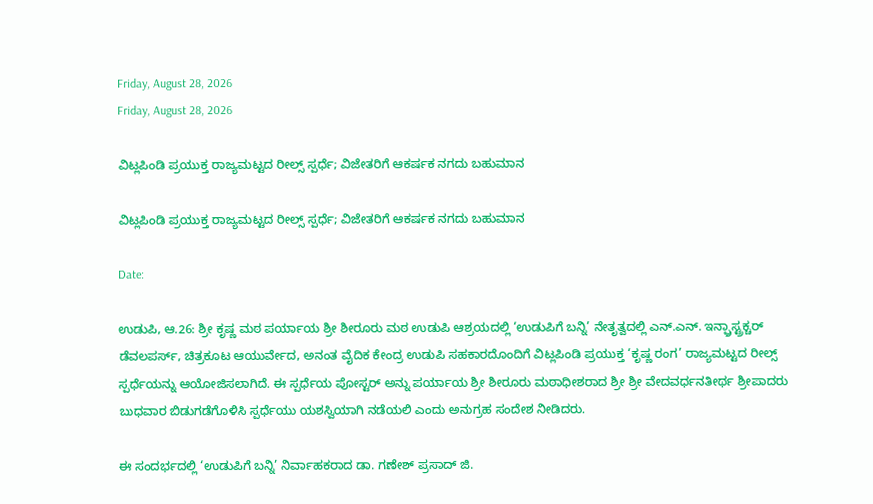Friday, August 28, 2026
Friday, August 28, 2026

ವಿಟ್ಲಪಿಂಡಿ ಪ್ರಯುಕ್ತ ರಾಜ್ಯಮಟ್ಟದ ರೀಲ್ಸ್ ಸ್ಪರ್ಧೆ; ವಿಜೇತರಿಗೆ ಆಕರ್ಷಕ ನಗದು ಬಹುಮಾನ

ವಿಟ್ಲಪಿಂಡಿ ಪ್ರಯುಕ್ತ ರಾಜ್ಯಮಟ್ಟದ ರೀಲ್ಸ್ ಸ್ಪರ್ಧೆ; ವಿಜೇತರಿಗೆ ಆಕರ್ಷಕ ನಗದು ಬಹುಮಾನ

Date:

ಉಡುಪಿ, ಆ.26: ಶ್ರೀ ಕೃಷ್ಣ ಮಠ ಪರ್ಯಾಯ ಶ್ರೀ ಶೀರೂರು ಮಠ ಉಡುಪಿ ಆಶ್ರಯದಲ್ಲಿ ‘ಉಡುಪಿಗೆ ಬನ್ನಿ’ ನೇತೃತ್ವದಲ್ಲಿ ಎನ್.ಎನ್. ಇನ್ಫ್ರಾಸ್ಟ್ರಕ್ಚರ್ ಡೆವಲಪರ್ಸ್, ಚಿತ್ರಕೂಟ ಆಯುರ್ವೇದ, ಅನಂತ ವೈದಿಕ ಕೇಂದ್ರ ಉಡುಪಿ ಸಹಕಾರದೊಂದಿಗೆ ವಿಟ್ಲಪಿಂಡಿ ಪ್ರಯುಕ್ತ ‘ಕೃಷ್ಣ ರಂಗ’ ರಾಜ್ಯಮಟ್ಟದ ರೀಲ್ಸ್ ಸ್ಪರ್ಧೆಯನ್ನು ಆಯೋಜಿಸಲಾಗಿದೆ. ಈ ಸ್ಪರ್ಧೆಯ ಪೋಸ್ಟರ್ ಅನ್ನು ಪರ್ಯಾಯ ಶ್ರೀ ಶೀರೂರು ಮಠಾಧೀಶರಾದ ಶ್ರೀ ಶ್ರೀ ವೇದವರ್ಧನತೀರ್ಥ ಶ್ರೀಪಾದರು ಬುಧವಾರ ಬಿಡುಗಡೆಗೊಳಿಸಿ ಸ್ಪರ್ಧೆಯು ಯಶಸ್ವಿಯಾಗಿ ನಡೆಯಲಿ ಎಂದು ಅನುಗ್ರಹ ಸಂದೇಶ ನೀಡಿದರು.

ಈ ಸಂದರ್ಭದಲ್ಲಿ ‘ಉಡುಪಿಗೆ ಬನ್ನಿ’ ನಿರ್ವಾಹಕರಾದ ಡಾ. ಗಣೇಶ್ ಪ್ರಸಾದ್ ಜಿ.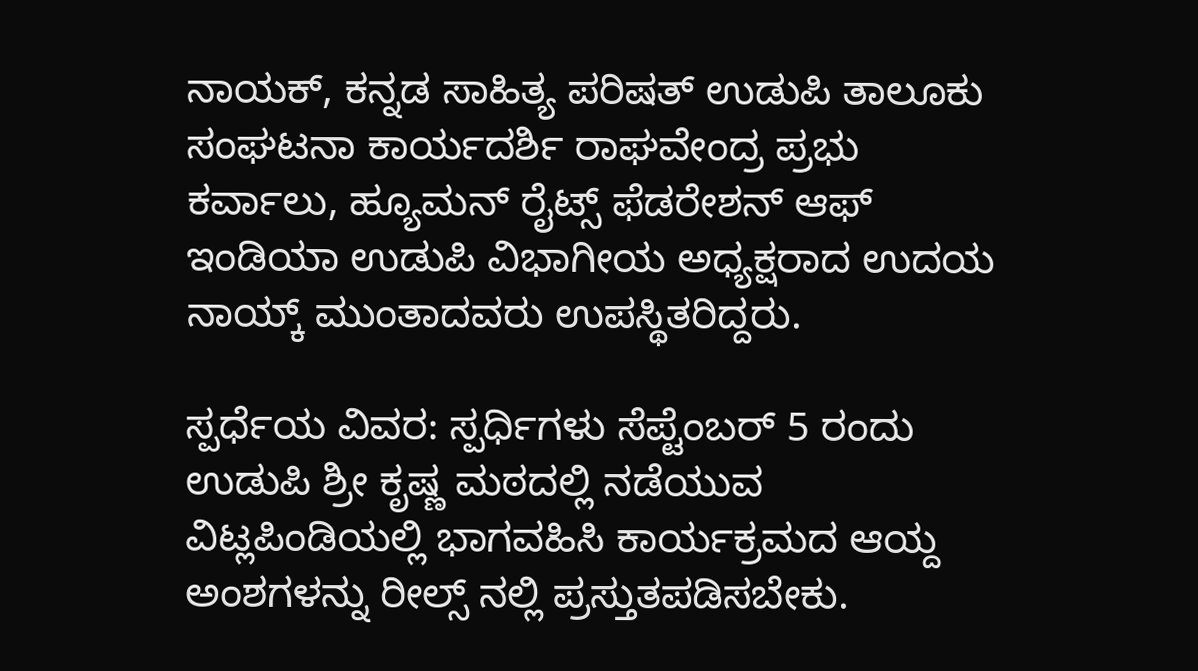ನಾಯಕ್, ಕನ್ನಡ ಸಾಹಿತ್ಯ ಪರಿಷತ್ ಉಡುಪಿ ತಾಲೂಕು ಸಂಘಟನಾ ಕಾರ್ಯದರ್ಶಿ ರಾಘವೇಂದ್ರ ಪ್ರಭು ಕರ್ವಾಲು, ಹ್ಯೂಮನ್ ರೈಟ್ಸ್ ಫೆಡರೇಶನ್ ಆಫ್ ಇಂಡಿಯಾ ಉಡುಪಿ ವಿಭಾಗೀಯ ಅಧ್ಯಕ್ಷರಾದ ಉದಯ ನಾಯ್ಕ್ ಮುಂತಾದವರು ಉಪಸ್ಥಿತರಿದ್ದರು.

ಸ್ಪರ್ಧೆಯ ವಿವರ: ಸ್ಪರ್ಧಿಗಳು ಸೆಪ್ಟೆಂಬರ್ 5 ರಂದು ಉಡುಪಿ ಶ್ರೀ ಕೃಷ್ಣ ಮಠದಲ್ಲಿ ನಡೆಯುವ ವಿಟ್ಲಪಿಂಡಿಯಲ್ಲಿ ಭಾಗವಹಿಸಿ ಕಾರ್ಯಕ್ರಮದ ಆಯ್ದ ಅಂಶಗಳನ್ನು ರೀಲ್ಸ್ ನಲ್ಲಿ ಪ್ರಸ್ತುತಪಡಿಸಬೇಕು.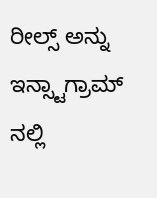ರೀಲ್ಸ್ ಅನ್ನು ಇನ್ಸ್ಟಾಗ್ರಾಮ್ ನಲ್ಲಿ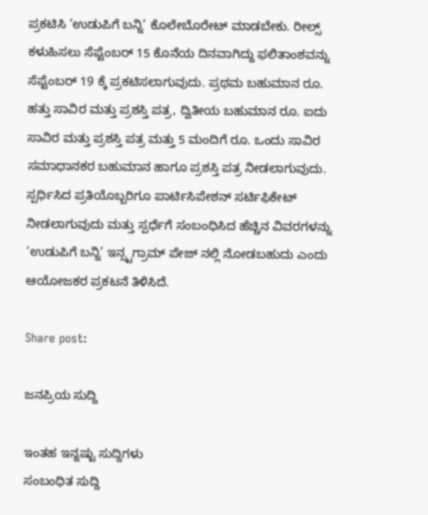ಪ್ರಕಟಿಸಿ ‘ಉಡುಪಿಗೆ ಬನ್ನಿ’ ಕೊಲೇಬೊರೇಟ್ ಮಾಡಬೇಕು. ರೀಲ್ಸ್ ಕಳುಹಿಸಲು ಸೆಪ್ಟೆಂಬರ್ 15 ಕೊನೆಯ ದಿನವಾಗಿದ್ದು ಫಲಿತಾಂಶವನ್ನು ಸೆಪ್ಟೆಂಬರ್ 19 ಕ್ಕೆ ಪ್ರಕಟಿಸಲಾಗುವುದು. ಪ್ರಥಮ ಬಹುಮಾನ ರೂ. ಹತ್ತು ಸಾವಿರ ಮತ್ತು ಪ್ರಶಸ್ತಿ ಪತ್ರ, ದ್ವಿತೀಯ ಬಹುಮಾನ ರೂ. ಐದು ಸಾವಿರ ಮತ್ತು ಪ್ರಶಸ್ತಿ ಪತ್ರ ಮತ್ತು 5 ಮಂದಿಗೆ ರೂ. ಒಂದು ಸಾವಿರ ಸಮಾಧಾನಕರ ಬಹುಮಾನ ಹಾಗೂ ಪ್ರಶಸ್ತಿ ಪತ್ರ ನೀಡಲಾಗುವುದು. ಸ್ಪರ್ಧಿಸಿದ ಪ್ರತಿಯೊಬ್ಬರಿಗೂ ಪಾರ್ಟಿಸಿಪೇಶನ್ ಸರ್ಟಿಫಿಕೇಟ್ ನೀಡಲಾಗುವುದು ಮತ್ತು ಸ್ಪರ್ಧೆಗೆ ಸಂಬಂಧಿಸಿದ ಹೆಚ್ಚಿನ ವಿವರಗಳನ್ನು ‘ಉಡುಪಿಗೆ ಬನ್ನಿ’ ಇನ್ಸ್ಟಗ್ರಾಮ್ ಪೇಜ್ ನಲ್ಲಿ ನೋಡಬಹುದು ಎಂದು ಆಯೋಜಕರ ಪ್ರಕಟನೆ ತಿಳಿಸಿದೆ.

Share post:

ಜನಪ್ರಿಯ ಸುದ್ದಿ

ಇಂತಹ ಇನ್ನಷ್ಟು ಸುದ್ದಿಗಳು
ಸಂಬಂಧಿತ ಸುದ್ದಿ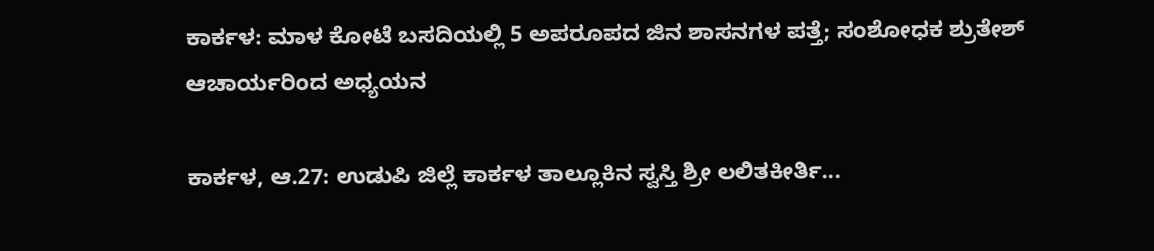ಕಾರ್ಕಳ: ಮಾಳ ಕೋಟೆ ಬಸದಿಯಲ್ಲಿ 5 ಅಪರೂಪದ ಜಿನ ಶಾಸನಗಳ ಪತ್ತೆ; ಸಂಶೋಧಕ ಶ್ರುತೇಶ್ ಆಚಾರ್ಯರಿಂದ ಅಧ್ಯಯನ

ಕಾರ್ಕಳ, ಆ.27: ಉಡುಪಿ ಜಿಲ್ಲೆ ಕಾರ್ಕಳ ತಾಲ್ಲೂಕಿನ ಸ್ವಸ್ತಿ ಶ್ರೀ ಲಲಿತಕೀರ್ತಿ...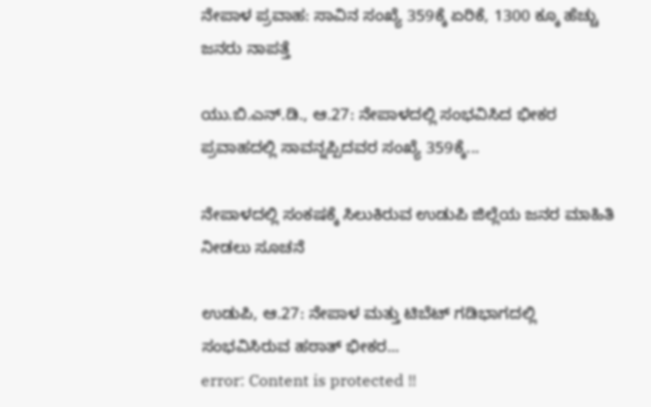ನೇಪಾಳ ಪ್ರವಾಹ: ಸಾವಿನ ಸಂಖ್ಯೆ 359ಕ್ಕೆ ಏರಿಕೆ, 1300 ಕ್ಕೂ ಹೆಚ್ಚು ಜನರು ನಾಪತ್ತೆ

ಯು.ಬಿ.ಎನ್.ಡಿ., ಆ.27: ನೇಪಾಳದಲ್ಲಿ ಸಂಭವಿಸಿದ ಭೀಕರ ಪ್ರವಾಹದಲ್ಲಿ ಸಾವನ್ನಪ್ಪಿದವರ ಸಂಖ್ಯೆ 359ಕ್ಕೆ...

ನೇಪಾಳದಲ್ಲಿ ಸಂಕಷಕ್ಕೆ ಸಿಲುಕಿರುವ ಉಡುಪಿ ಜಿಲ್ಲೆಯ ಜನರ ಮಾಹಿತಿ ನೀಡಲು ಸೂಚನೆ

ಉಡುಪಿ, ಆ.27: ನೇಪಾಳ ಮತ್ತು ಟಿಬೆಟ್ ಗಡಿಭಾಗದಲ್ಲಿ ಸಂಭವಿಸಿರುವ ಹಠಾತ್ ಭೀಕರ...
error: Content is protected !!